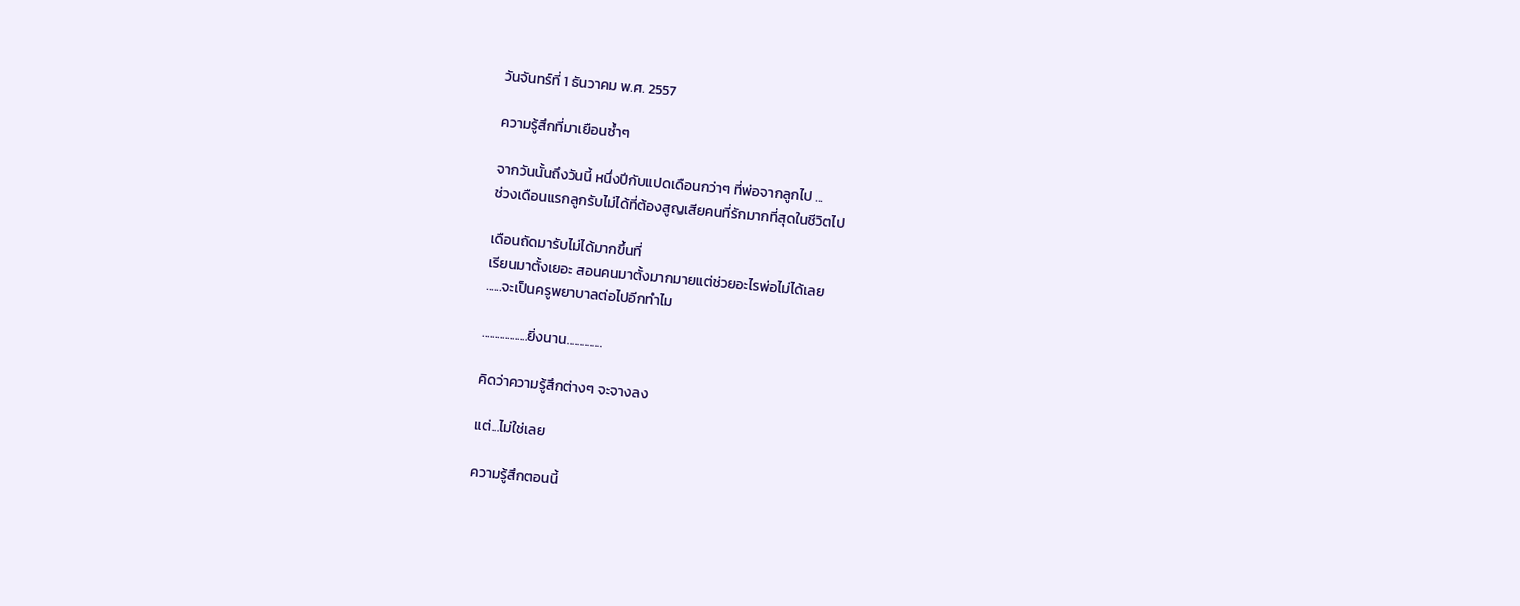วันจันทร์ที่ 1 ธันวาคม พ.ศ. 2557

ความรู้สึกที่มาเยือนซ้ำๆ

จากวันนั้นถึงวันนี้ หนึ่งปีกับแปดเดือนกว่าๆ ที่พ่อจากลูกไป ...
ช่วงเดือนแรกลูกรับไม่ได้ที่ต้องสูญเสียคนที่รักมากที่สุดในชีวิตไป

เดือนถัดมารับไม่ได้มากขึ้นที่
เรียนมาตั้งเยอะ สอนคนมาตั้งมากมายแต่ช่วยอะไรพ่อไม่ได้เลย
......จะเป็นครูพยาบาลต่อไปอีกทำไม

..................ยิ่งนาน..............

คิดว่าความรู้สึกต่างๆ จะจางลง

แต่...ไม่ใช่เลย

ความรู้สึกตอนนี้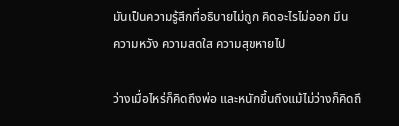มันเป็นความรู้สึกที่อธิบายไม่ถูก คิดอะไรไม่ออก มึน
ความหวัง ความสดใส ความสุขหายไป

ว่างเมื่อไหร่ก็คิดถึงพ่อ และหนักขึ้นถึงแม้ไม่ว่างก็คิดถึ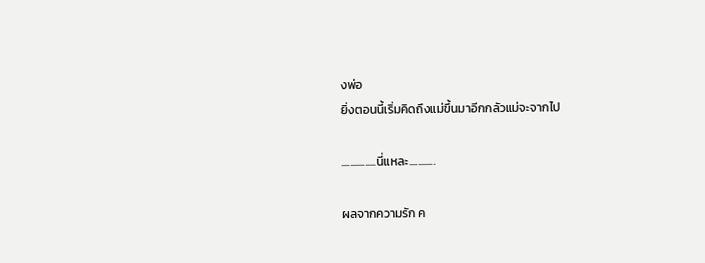งพ่อ
ยิ่งตอนนี้เริ่มคิดถึงแม่ขึ้นมาอีกกลัวแม่จะจากไป

................นี่แหละ............

ผลจากความรัก ค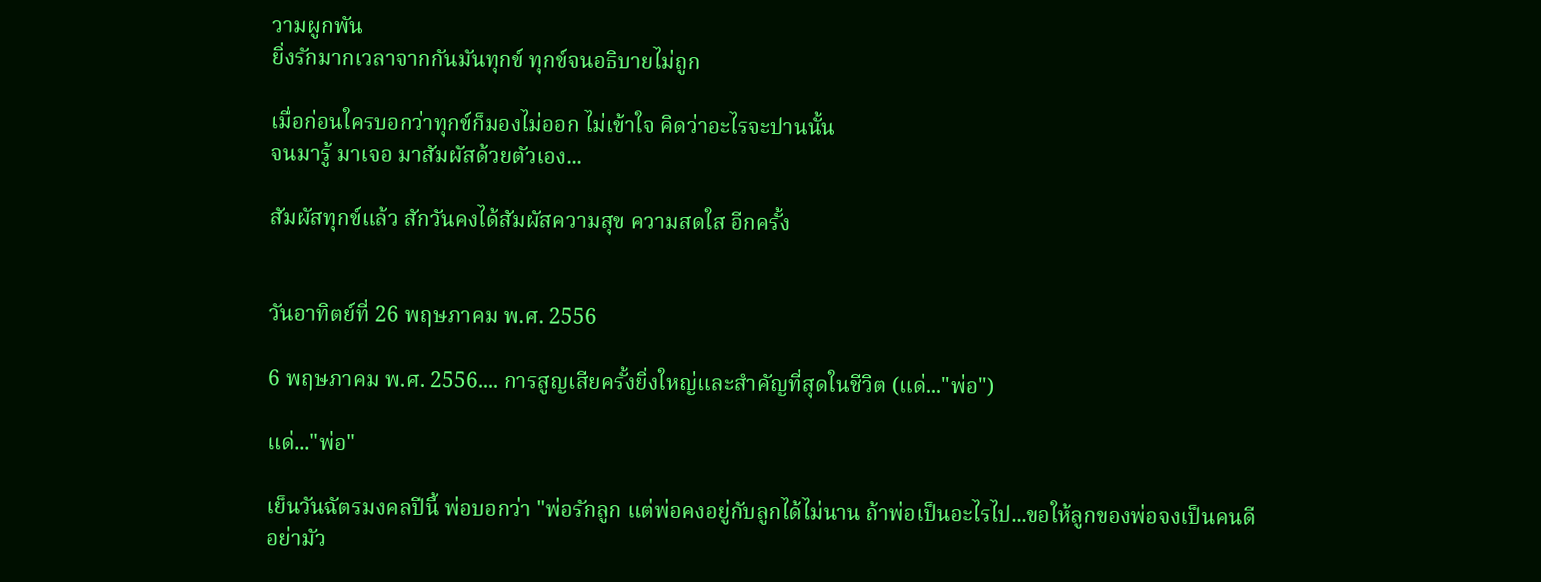วามผูกพัน
ยิ่งรักมากเวลาจากกันมันทุกข์ ทุกข์จนอธิบายไม่ถูก

เมื่อก่อนใครบอกว่าทุกข์ก็มองไม่ออก ไม่เข้าใจ คิดว่าอะไรจะปานนั้น
จนมารู้ มาเจอ มาสัมผัสด้วยตัวเอง...

สัมผัสทุกข์แล้ว สักวันคงได้สัมผัสความสุข ความสดใส อีกครั้ง


วันอาทิตย์ที่ 26 พฤษภาคม พ.ศ. 2556

6 พฤษภาคม พ.ศ. 2556.... การสูญเสียครั้งยิ่งใหญ่และสำคัญที่สุดในชีวิต (แด่..."พ่อ")

แด่..."พ่อ"

เย็นวันฉัตรมงคลปีนี้ พ่อบอกว่า "พ่อรักลูก แต่พ่อคงอยู่กับลูกได้ไม่นาน ถ้าพ่อเป็นอะไรไป...ขอให้ลูกของพ่อจงเป็นคนดี อย่ามัว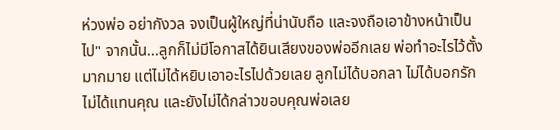ห่วงพ่อ อย่ากังวล จงเป็นผู้ใหญ่ที่น่านับถือ และจงถือเอาข้างหน้าเป็นไป" จากนั้น...ลูกก็ไม่มีโอกาสได้ยินเสียงของพ่ออีกเลย พ่อทำอะไรไว้ตั้งมากมาย แต่ไม่ได้หยิบเอาอะไรไปด้วยเลย ลูกไม่ได้บอกลา ไม่ได้บอกรัก ไม่ได้แทนคุณ และยังไม่ได้กล่าวขอบคุณพ่อเลย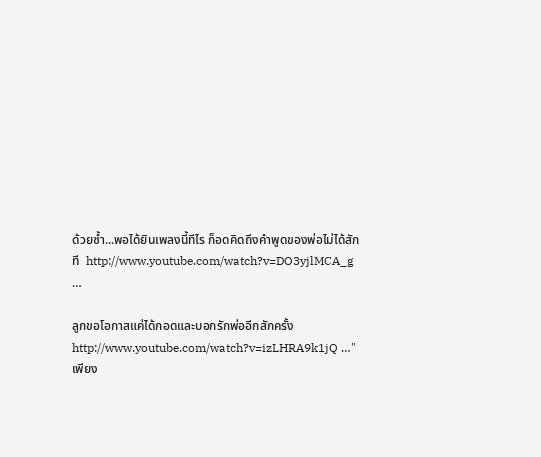ด้วยซ้ำ...พอได้ยินเพลงนี้ทีไร ก็อดคิดถึงคำพูดของพ่อไม่ได้สักที  http://www.youtube.com/watch?v=DO3yjlMCA_g …

ลูกขอโอกาสแค่ได้กอดและบอกรักพ่ออีกสักครั้ง http://www.youtube.com/watch?v=izLHRA9k1jQ …"เพียง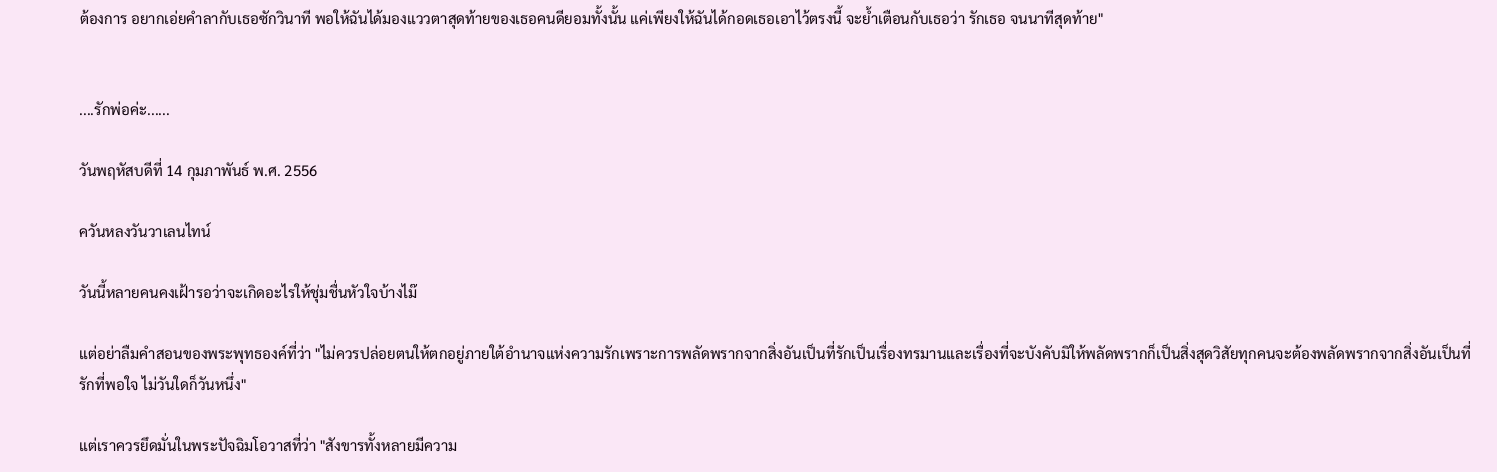ต้องการ อยากเอ่ยคำลากับเธอซักวินาที พอให้ฉันได้มองแววตาสุดท้ายของเธอคนดียอมทั้งนั้น แค่เพียงให้ฉันได้กอดเธอเอาไว้ตรงนี้ จะย้ำเตือนกับเธอว่า รักเธอ จนนาทีสุดท้าย"


....รักพ่อค่ะ......

วันพฤหัสบดีที่ 14 กุมภาพันธ์ พ.ศ. 2556

ควันหลงวันวาเลนไทน์

วันนี้หลายคนคงเฝ้ารอว่าจะเกิดอะไรให้ชุ่มชื่นหัวใจบ้างไม๊

แต่อย่าลืมคำสอนของพระพุทธองค์ที่ว่า "ไม่ควรปล่อยตนให้ตกอยู่ภายใต้อำนาจแห่งความรักเพราะการพลัดพรากจากสิ่งอันเป็นที่รักเป็นเรื่องทรมานและเรื่องที่จะบังคับมิให้พลัดพรากก็เป็นสิ่งสุดวิสัยทุกคนจะต้องพลัดพรากจากสิ่งอันเป็นที่รักที่พอใจ ไม่วันใดก็วันหนึ่ง"

แต่เราควรยึดมั่นในพระปัจฉิมโอวาสที่ว่า "สังขารทั้งหลายมีความ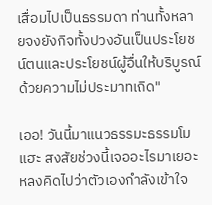เสื่อมไปเป็นธรรมดา ท่านทั้งหลายจงยังกิจทั้งปวงอันเป็นประโยชน์ตนและประโยชน์ผู้อื่นให้บริบูรณ์ด้วยความไม่ประมาทเถิด"

เออ! วันนี้มาแนวธรรมะธรรมโมแฮะ สงสัยช่วงนี้เจออะไรมาเยอะ หลงคิดไปว่าตัวเองกำลังเข้าใจ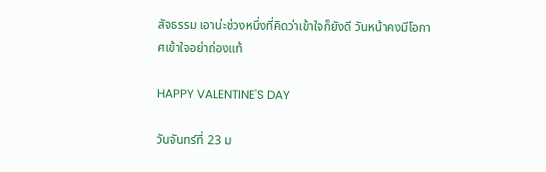สัจธรรม เอาน่ะช่วงหนึ่งที่คิดว่าเข้าใจก็ยังดี วันหน้าคงมีโอกาศเข้าใจอย่าถ่องแท้

HAPPY VALENTINE'S DAY

วันจันทร์ที่ 23 ม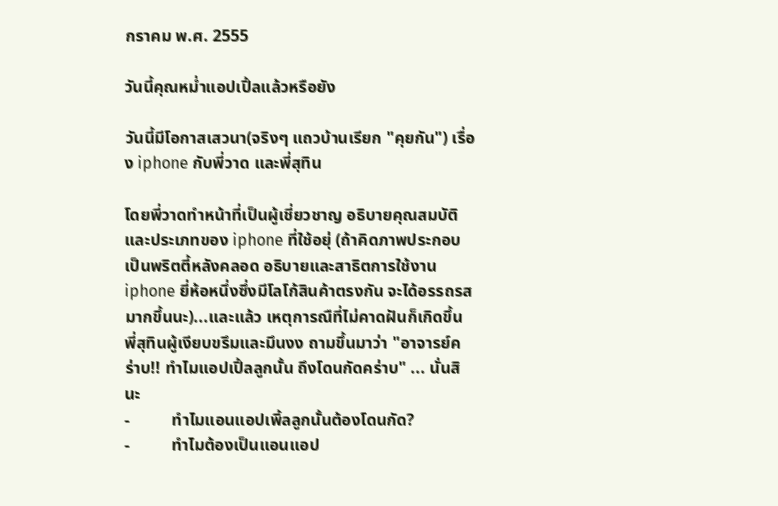กราคม พ.ศ. 2555

วันนี้คุณหม่ำแอปเปิ้ลแล้วหรือยัง

วันนี้มีโอกาสเสวนา(จริงๆ แถวบ้านเรียก "คุยกัน") เรื่อง iphone กับพี่วาด และพี่สุทิน

โดยพี่วาดทำหน้าที่เป็นผู้เชี่ยวชาญ อธิบายคุณสมบัติและประเภทของ iphone ที่ใช้อยุ่ (ถ้าคิดภาพประกอบเป็นพริตตี้หลังคลอด อธิบายและสาธิตการใช้งาน iphone ยี่ห้อหนึ่งซึ่งมีโลโก้สินค้าตรงกัน จะได้อรรถรสมากขึ้นนะ)...และแล้ว เหตุการณืที่ไม่คาดฝันก็เกิดขึ้น พี่สุทินผู้เงียบขรึมและมึนงง ถามขึ้นมาว่า "อาจารย์คร่าบ!! ทำไมแอปเปิ้ลลูกนั้น ถึงโดนกัดคร่าบ" ... นั่นสินะ
-          ทำไมแอนแอปเพิ้ลลูกนั้นต้องโดนกัด?
-          ทำไมต้องเป็นแอนแอป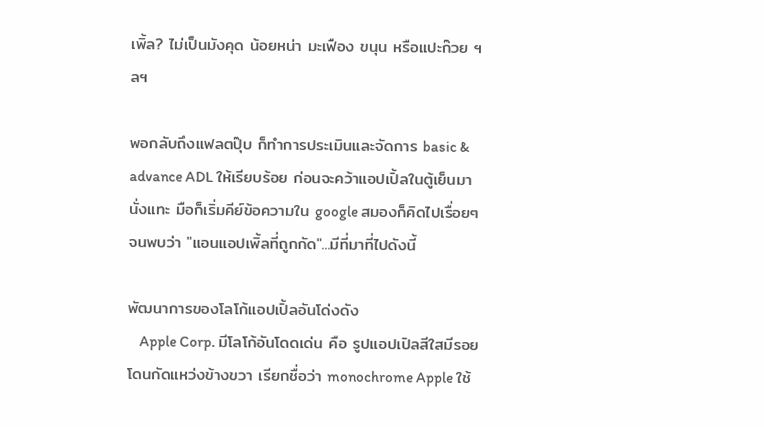เพิ้ล? ไม่เป็นมังคุด น้อยหน่า มะเฟือง ขนุน หรือแปะก๊วย ฯลฯ

พอกลับถึงแฟลตปุ๊บ ก็ทำการประเมินและจัดการ basic & advance ADL ให้เรียบร้อย ก่อนจะคว้าแอปเปิ้ลในตู้เย็นมานั่งแทะ มือก็เริ่มคีย์ข้อความใน google สมองก็คิดไปเรื่อยๆ จนพบว่า "แอนแอปเพิ้ลที่ถูกกัด"...มีที่มาที่ไปดังนี้

พัฒนาการของโลโก้แอปเปิ้ลอันโด่งดัง
    Apple Corp. มีโลโก้อันโดดเด่น คือ รูปแอปเปิลสีใสมีรอยโดนกัดแหว่งข้างขวา เรียกชื่อว่า monochrome Apple ใช้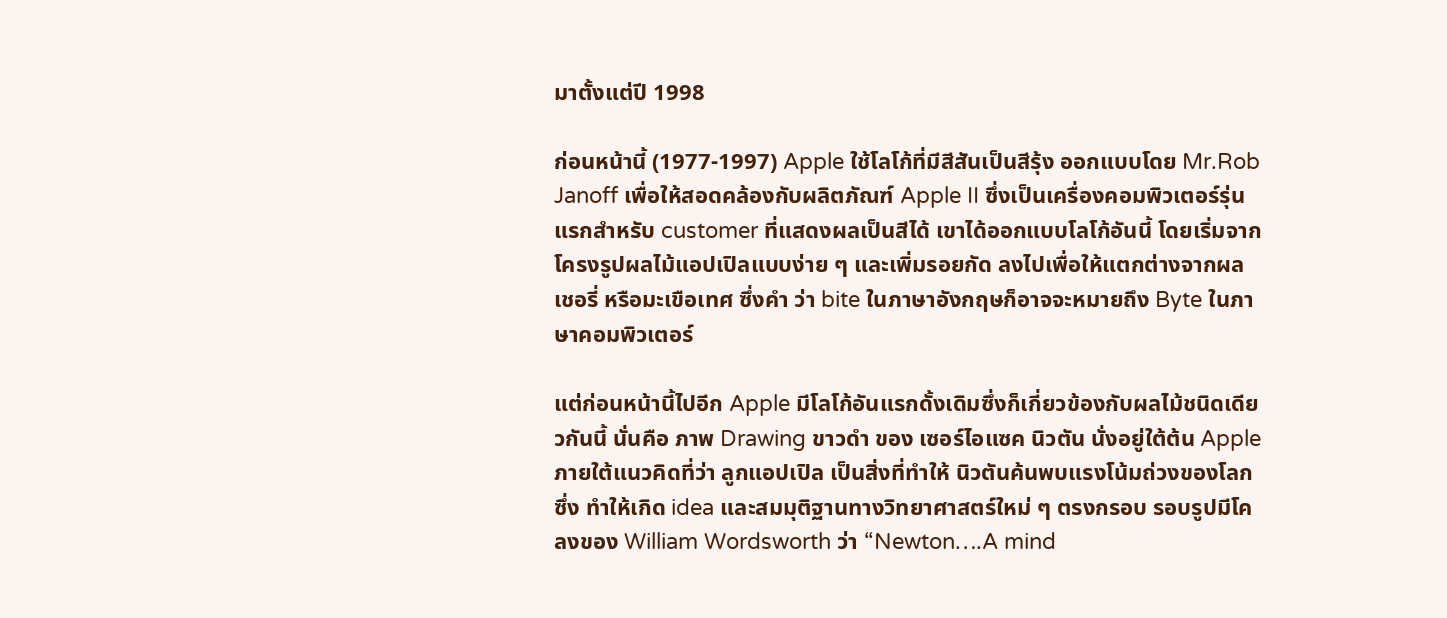มาตั้งแต่ปี 1998

ก่อนหน้านี้ (1977-1997) Apple ใช้โลโก้ที่มีสีสันเป็นสีรุ้ง ออกแบบโดย Mr.Rob Janoff เพื่อให้สอดคล้องกับผลิตภัณฑ์ Apple II ซึ่งเป็นเครื่องคอมพิวเตอร์รุ่นแรกสำหรับ customer ที่แสดงผลเป็นสีได้ เขาได้ออกแบบโลโก้อันนี้ โดยเริ่มจากโครงรูปผลไม้แอปเปิลแบบง่าย ๆ และเพิ่มรอยกัด ลงไปเพื่อให้แตกต่างจากผลเชอรี่ หรือมะเขือเทศ ซึ่งคำ ว่า bite ในภาษาอังกฤษก็อาจจะหมายถึง Byte ในภาษาคอมพิวเตอร์

แต่ก่อนหน้านี้ไปอีก Apple มีโลโก้อันแรกดั้งเดิมซึ่งก็เกี่ยวข้องกับผลไม้ชนิดเดียวกันนี้ นั่นคือ ภาพ Drawing ขาวดำ ของ เซอร์ไอแซค นิวตัน นั่งอยู่ใต้ต้น Apple ภายใต้แนวคิดที่ว่า ลูกแอปเปิล เป็นสิ่งที่ทำให้ นิวตันค้นพบแรงโน้มถ่วงของโลกซึ่ง ทำให้เกิด idea และสมมุติฐานทางวิทยาศาสตร์ใหม่ ๆ ตรงกรอบ รอบรูปมีโคลงของ William Wordsworth ว่า “Newton….A mind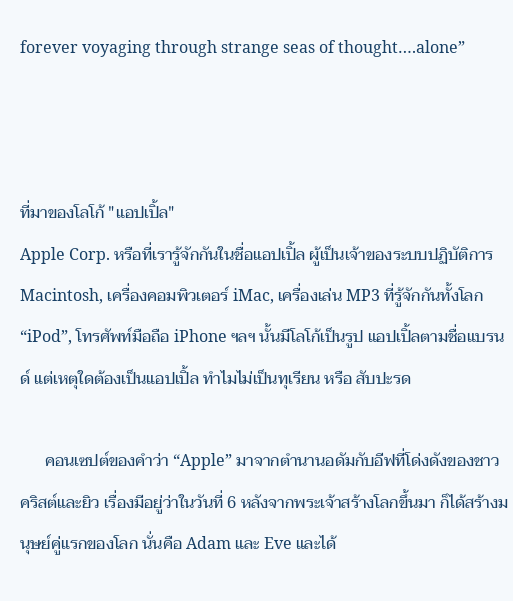forever voyaging through strange seas of thought….alone”



ที่มาของโลโก้ "แอปเปิ้ล"
Apple Corp. หรือที่เรารู้จักกันในชื่อแอปเปิ้ล ผู้เป็นเจ้าของระบบปฏิบัติการ Macintosh, เครื่องคอมพิวเตอร์ iMac, เครื่องเล่น MP3 ที่รู้จักกันทั้งโลก “iPod”, โทรศัพท์มือถือ iPhone ฯลฯ นั้นมีโลโก้เป็นรูป แอปเปิ้ลตามชื่อแบรนด์ แต่เหตุใดต้องเป็นแอปเปิ้ล ทำไมไม่เป็นทุเรียน หรือ สับปะรด

      คอนเซปต์ของคำว่า “Apple” มาจากตำนานอดัมกับอีฟที่โด่งดังของชาวคริสต์และยิว เรื่องมีอยู่ว่าในวันที่ 6 หลังจากพระเจ้าสร้างโลกขึ้นมา ก็ได้สร้างมนุษย์คู่แรกของโลก นั่นคือ Adam และ Eve และได้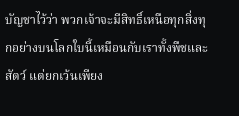บัญชาไว้ว่า พวกเจ้าจะมีสิทธิ์เหนือทุกสิ่งทุกอย่างบนโลกใบนี้เหมือนกับเราทั้งพืชและสัตว์ แต่ยกเว้นเพียง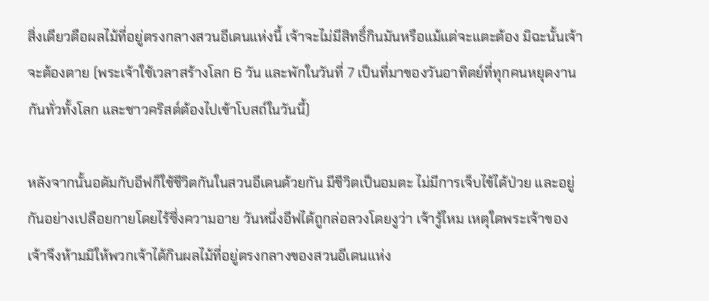สิ่งเดียวตือผลไม้ที่อยู่ตรงกลางสวนอีเดนแห่งนี้ เจ้าจะไม่มีสิทธิ์กินมันหรือแม้แต่จะแตะต้อง มิฉะนั้นเจ้าจะต้องตาย (พระเจ้าใช้เวลาสร้างโลก 6 วัน และพักในวันที่ 7 เป็นที่มาของวันอาทิตย์ที่ทุกคนหยุดงานกันทั่วทั้งโลก และชาวคริสต์ต้องไปเข้าโบสถ์ในวันนี้)

หลังจากนั้นอดัมกับอีฟก็ใช้ชีวิตกันในสวนอีเดนด้วยกัน มีชีวิตเป็นอมตะ ไม่มีการเจ็บไข้ได้ป่วย และอยู่กันอย่างเปลือยกายโดยไร้ซึ่งความอาย วันหนึ่งอีฟได้ถูกล่อลวงโดยงูว่า เจ้ารู้ไหม เหตุใดพระเจ้าของเจ้าจึงห้ามมิให้พวกเจ้าได้กินผลไม้ที่อยู่ตรงกลางของสวนอีเดนแห่ง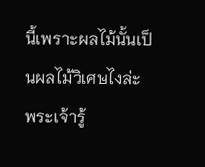นี้เพราะผลไม้นั้นเป็นผลไม้วิเศษไงล่ะ พระเจ้ารู้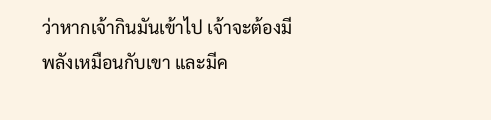ว่าหากเจ้ากินมันเข้าไป เจ้าจะต้องมีพลังเหมือนกับเขา และมีค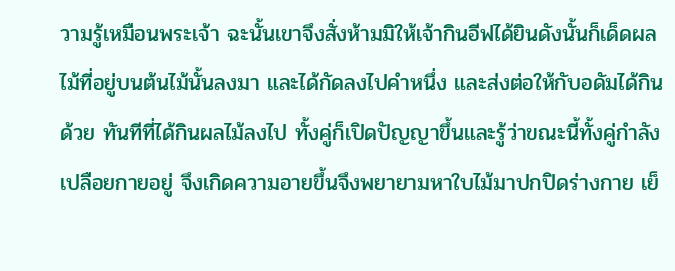วามรู้เหมือนพระเจ้า ฉะนั้นเขาจึงสั่งห้ามมิให้เจ้ากินอีฟได้ยินดังนั้นก็เด็ดผลไม้ที่อยู่บนต้นไม้นั้นลงมา และได้กัดลงไปคำหนึ่ง และส่งต่อให้กับอดัมได้กินด้วย ทันทีที่ได้กินผลไม้ลงไป ทั้งคู่ก็เปิดปัญญาขึ้นและรู้ว่าขณะนี้ทั้งคู่กำลังเปลือยกายอยู่ จึงเกิดความอายขึ้นจึงพยายามหาใบไม้มาปกปิดร่างกาย เย็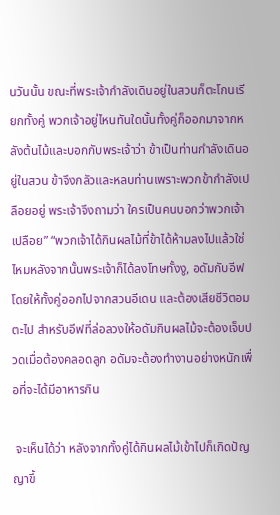นวันนั้น ขณะที่พระเจ้ากำลังเดินอยู่ในสวนก็ตะโกนเรียกทั้งคู่ พวกเจ้าอยู่ไหนทันใดนั้นทั้งคู่ก็ออกมาจากหลังต้นไม้และบอกกับพระเจ้าว่า ข้าเป็นท่านกำลังเดินอยู่ในสวน ข้าจึงกลัวและหลบท่านเพราะพวกข้ากำลังเปลือยอยู่ พระเจ้าจึงถามว่า ใครเป็นคนบอกว่าพวกเจ้าเปลือย” “พวกเจ้าได้กินผลไม้ที่ข้าได้ห้ามลงไปแล้วใช่ไหมหลังจากนั้นพระเจ้าก็ได้ลงโทษทั้งงู, อดัมกับอีฟ โดยให้ทั้งคู่ออกไปจากสวนอีเดน และต้องเสียชีวิตอมตะไป สำหรับอีฟที่ล่อลวงให้อดัมกินผลไม้จะต้องเจ็บปวดเมื่อต้องคลอดลูก อดัมจะต้องทำงานอย่างหนักเพื่อที่จะได้มีอาหารกิน

 จะเห็นได้ว่า หลังจากทั้งคู่ได้กินผลไม้เข้าไปก็เกิดปัญญาขึ้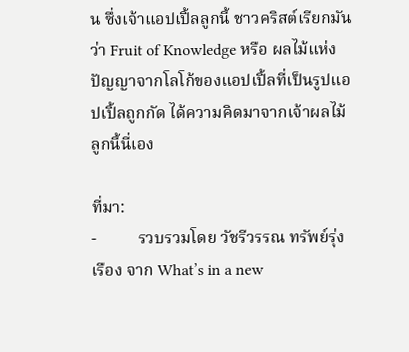น ซึ่งเจ้าแอปเปิ้ลลูกนี้ ชาวคริสต์เรียกมันว่า Fruit of Knowledge หรือ ผลไม้แห่งปัญญาจากโลโก้ของแอปเปิ้ลที่เป็นรูปแอปเปิ้ลถูกกัด ได้ความคิดมาจากเจ้าผลไม้ลูกนี้นี่เอง

ที่มา:
-          รวบรวมโดย วัชรีวรรณ ทรัพย์รุ่งเรือง จาก What’s in a new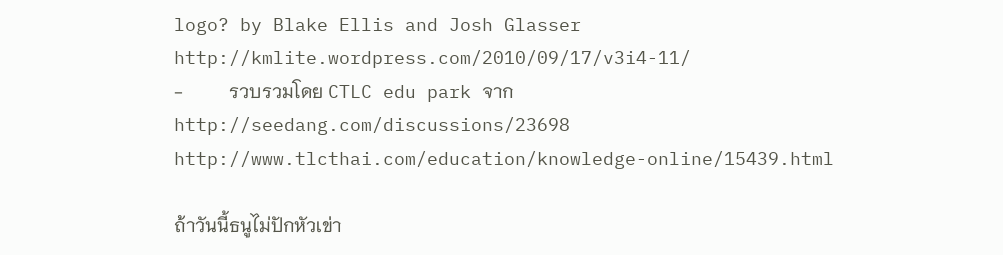logo? by Blake Ellis and Josh Glasser http://kmlite.wordpress.com/2010/09/17/v3i4-11/
-          รวบรวมโดย CTLC edu park จาก http://seedang.com/discussions/23698 http://www.tlcthai.com/education/knowledge-online/15439.html

ถ้าวันนี้ธนูไม่ปักหัวเข่า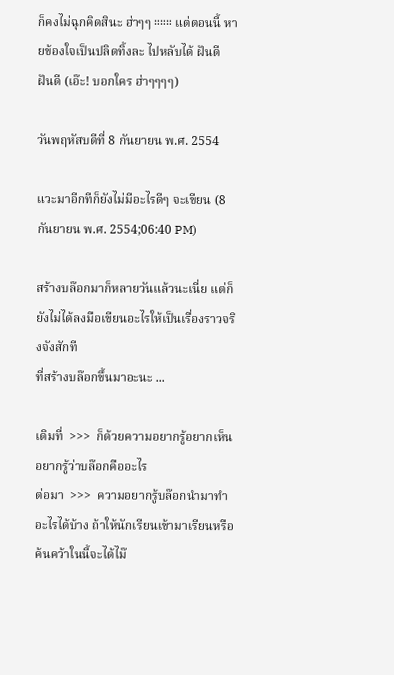ก็คงไม่ฉุกคิดสินะ ฮ่าๆๆ ።።። แต่ตอนนี้ หายข้องใจเป็นปลิดทิ้งละ ไปหลับได้ ฝันดี ฝันดี (เอ๊ะ! บอกใคร ฮ่าๆๆๆๆ)

วันพฤหัสบดีที่ 8 กันยายน พ.ศ. 2554

แวะมาอีกทีก็ยังไม่มีอะไรดีๆ จะเขียน (8 กันยายน พ.ศ. 2554;06:40 PM)

สร้างบล๊อกมาก็หลายวันแล้วนะเนี่ย แต่ก็ยังไม่ได้ลงมือเขียนอะไรให้เป็นเรื่องราวจริงจังสักที
ที่สร้างบล๊อกขึ้นมาอะนะ ...

เดิมที่  >>>  ก็ด้วยความอยากรู้อยากเห็น อยากรู้ว่าบล๊อกคืออะไร
ต่อมา  >>>  ความอยากรู้บล๊อกนำมาทำอะไรได้บ้าง ถ้าให้นักเรียนเข้ามาเรียนหรือค้นคว้าในนี้จะได้ไม๊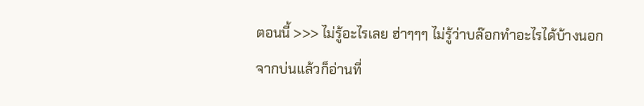ตอนนี้ >>> ไม่รู้อะไรเลย ฮ่าๆๆๆ ไม่รู้ว่าบล๊อกทำอะไรได้บ้างนอกจากบ่นแล้วก็อ่านที่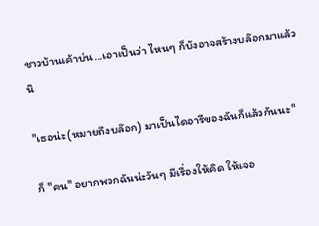ชาวบ้านเค้าบ่น...เอาเป็นว่า ไหนๆ ก็บังอาจสร้างบล๊อกมาแล้วนิ

"เธอน่ะ(หมายถึงบล๊อก) มาเป็นไดอารีของฉันก็แล้วกันนะ"

ก็ "คน" อยากพวกฉันน่ะวันๆ มีเรื่องให้คิด ให้เจอ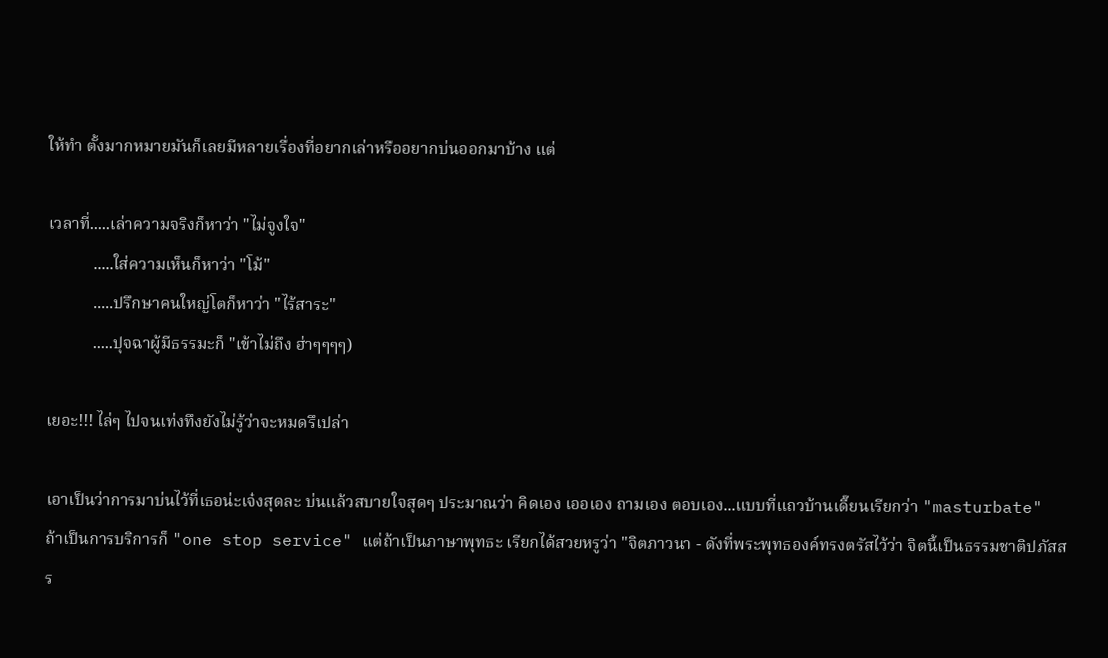ให้ทำ ตั้งมากหมายมันก็เลยมีหลายเรื่องที่อยากเล่าหรืออยากบ่นออกมาบ้าง แต่

เวลาที่.....เล่าความจริงก็หาว่า "ไม่จูงใจ"
           .....ใส่ความเห็นก็หาว่า "โม้"
           .....ปรึกษาคนใหญ่โตก็หาว่า "ไร้สาระ"
           .....ปุจฉาผู้มีธรรมะก็ "เข้าไม่ถึง ฮ่าๆๆๆๆ)

เยอะ!!! ไล่ๆ ไปจนเท่งทึงยังไม่รู้ว่าจะหมดรึเปล่า

เอาเป็นว่าการมาบ่นไว้ที่เธอน่ะเจ๋งสุดละ บ่นแล้วสบายใจสุดๆ ประมาณว่า คิดเอง เออเอง ถามเอง ตอบเอง...แบบที่แถวบ้านเดี๊ยนเรียกว่า "masturbate" ถ้าเป็นการบริการก็ "one stop service" แต่ถ้าเป็นภาษาพุทธะ เรียกได้สวยหรูว่า "จิตภาวนา - ดังที่พระพุทธองค์ทรงตรัสไว้ว่า จิตนี้เป็นธรรมชาติปภัสสร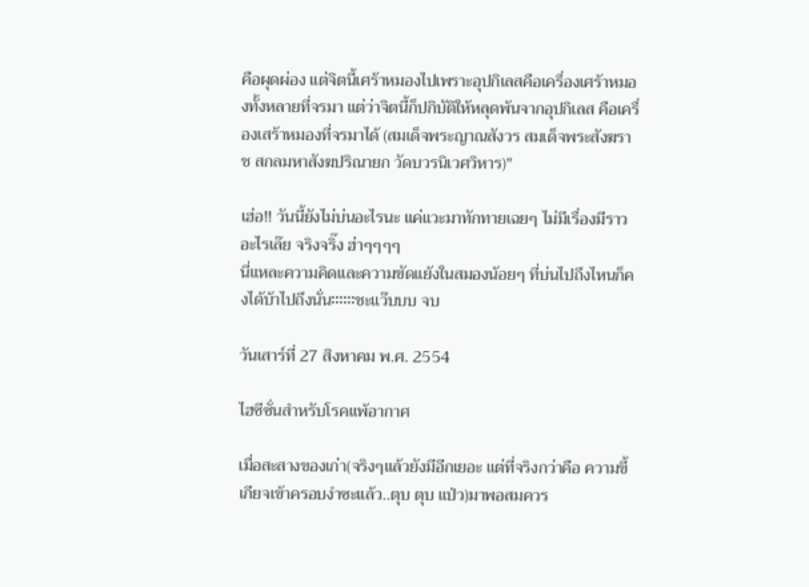คือผุดผ่อง แต่จิตนี้เศร้าหมองไปเพราะอุปกิเลสคือเครื่องเศร้าหมองทั้งหลายที่จรมา แต่ว่าจิตนี้ก็ปกิบัติให้หลุดพ้นจากอุปกิเลส คือเครื่องเสร้าหมองที่จรมาได้ (สมเด็จพระญาณสังวร สมเด็จพระสังฆราช สกลมหาสังฆปริณายก วัดบวรนิเวศวิหาร)"

เฮ่อ!! วันนี้ยังไม่บ่นอะไรนะ แค่แวะมาทักทายเฉยๆ ไม่มีเรื่องมีราวอะไรเล๊ย จริงจริ๊ง ฮ่าๆๆๆๆ
นี่แหละความคิดและความขัดแย้งในสมองน้อยๆ ที่บ่นไปถึงไหนก็คงได้บ้าไปถึงนั่น።።።ชะแว๊บบบ จบ

วันเสาร์ที่ 27 สิงหาคม พ.ศ. 2554

ไฮซีซั่นสำหรับโรคแพ้อากาศ

เมื่อสะสางของเก่า(จริงๆแล้วยังมีอีกเยอะ แต่ที่จริงกว่าคือ ความขี้เกียจเข้าครอบงำซะแล้ว..ตุบ ตุบ แป่ว)มาพอสมควร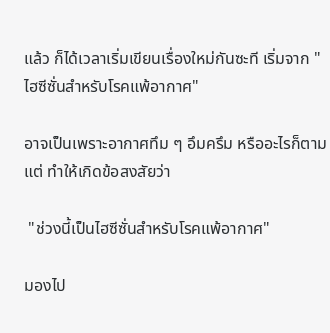แล้ว ก็ได้เวลาเริ่มเขียนเรื่องใหม่กันซะที เริ่มจาก "ไฮซีซั่นสำหรับโรคแพ้อากาศ"

อาจเป็นเพราะอากาศทึม ๆ อึมครึม หรืออะไรก็ตามแต่ ทำให้เกิดข้อสงสัยว่า

 "ช่วงนี้เป็นไฮซีซั่นสำหรับโรคแพ้อากาศ"

มองไป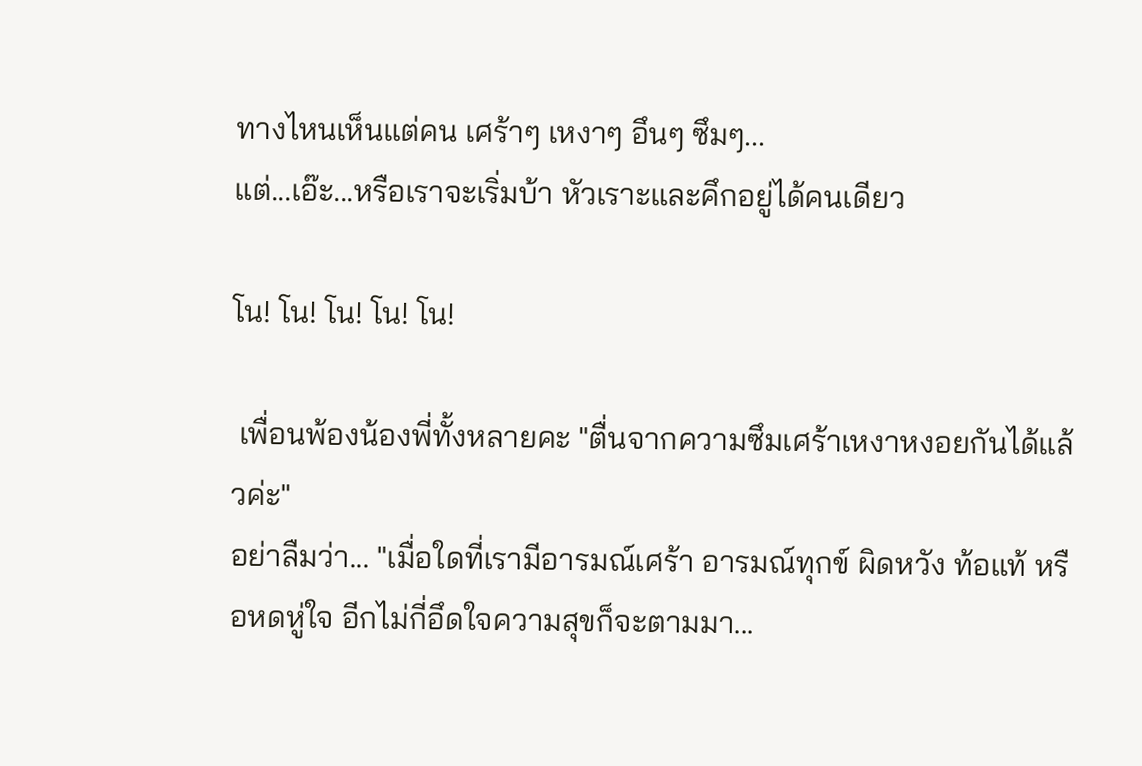ทางไหนเห็นแต่คน เศร้าๆ เหงาๆ อึนๆ ซึมๆ...
แต่...เอ๊ะ...หรือเราจะเริ่มบ้า หัวเราะและคึกอยู่ได้คนเดียว

โน! โน! โน! โน! โน!

 เพื่อนพ้องน้องพี่ทั้งหลายคะ "ตื่นจากความซึมเศร้าเหงาหงอยกันได้แล้วค่ะ"
อย่าลืมว่า... "เมื่อใดที่เรามีอารมณ์เศร้า อารมณ์ทุกข์ ผิดหวัง ท้อแท้ หรือหดหู่ใจ อีกไม่กี่อึดใจความสุขก็จะตามมา...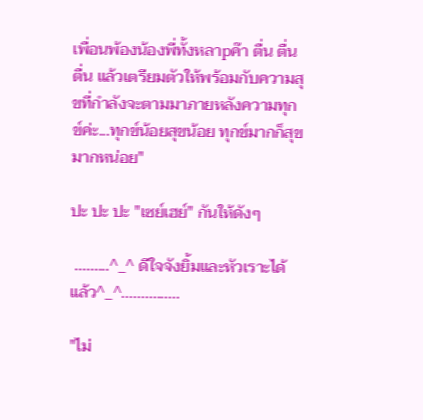เพื่อนพ้องน้องพี่ทั้งหลาpค๊า ตื่น ตื่น ตื่น แล้วเตรียมตัวให้พร้อมกับความสุขที่กำลังจะตามมาภายหลังความทุกข์ค่ะ...ทุกข์น้อยสุขน้อย ทุกข์มากก็สุขมากหน่อย"

ปะ ปะ ปะ "เซย์เฮย์" กันให้ดังๆ

 .........^_^ ดีใจจังยิ้มและหัวเราะได้แล้ว^_^...............

"ไม่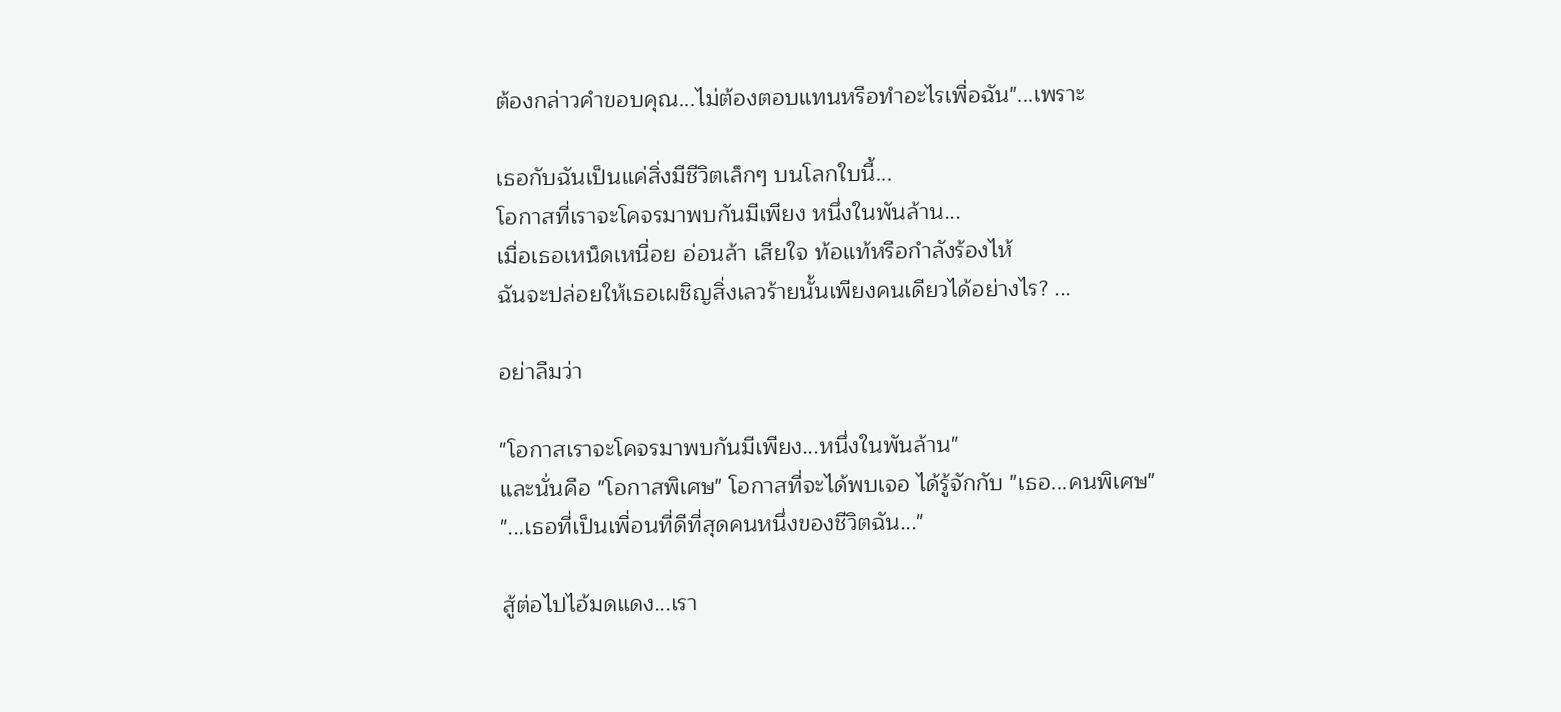ต้องกล่าวคำขอบคุณ...ไม่ต้องตอบแทนหรือทำอะไรเพื่อฉัน"...เพราะ

เธอกับฉันเป็นแค่สิ่งมีชีวิตเล็กๆ บนโลกใบนี้...
โอกาสที่เราจะโคจรมาพบกันมีเพียง หนึ่งในพันล้าน...
เมื่อเธอเหน็ดเหนื่อย อ่อนล้า เสียใจ ท้อแท้หรือกำลังร้องไห้
ฉันจะปล่อยให้เธอเผชิญสิ่งเลวร้ายนั้นเพียงคนเดียวได้อย่างไร? ...

อย่าลืมว่า

"โอกาสเราจะโคจรมาพบกันมีเพียง...หนึ่งในพันล้าน"
และนั่นคือ "โอกาสพิเศษ" โอกาสที่จะได้พบเจอ ได้รู้จักกับ "เธอ...คนพิเศษ"
"...เธอที่เป็นเพื่อนที่ดีที่สุดคนหนึ่งของชีวิตฉัน..."

สู้ต่อไปไอ้มดแดง...เรา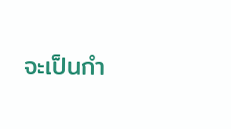จะเป็นกำ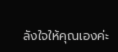ลังใจให้คุณเองค่ะ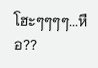โฮะๆๆๆๆ...หือ??